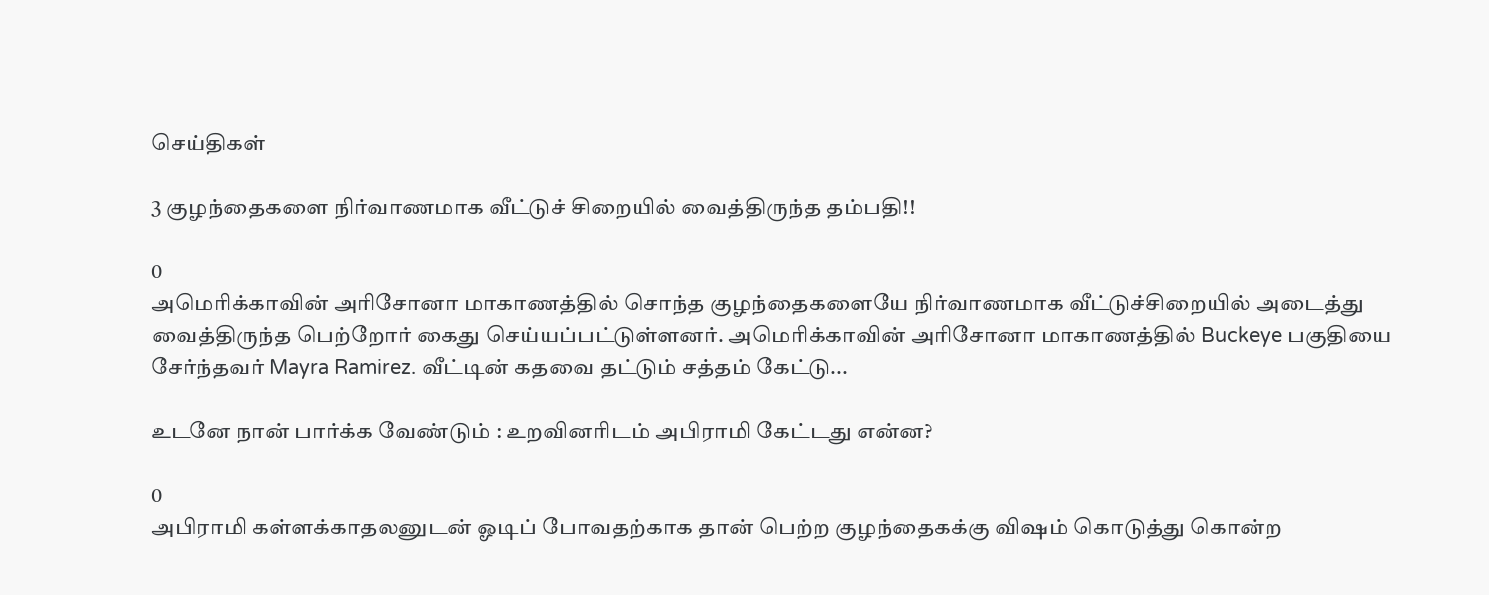செய்திகள்

3 குழந்தைகளை நிர்வாணமாக வீட்டுச் சிறையில் வைத்திருந்த தம்பதி!!

0
அமெரிக்காவின் அரிசோனா மாகாணத்தில் சொந்த குழந்தைகளையே நிர்வாணமாக வீட்டுச்சிறையில் அடைத்து வைத்திருந்த பெற்றோர் கைது செய்யப்பட்டுள்ளனர். அமெரிக்காவின் அரிசோனா மாகாணத்தில் Buckeye பகுதியை சேர்ந்தவர் Mayra Ramirez. வீட்டின் கதவை தட்டும் சத்தம் கேட்டு...

உடனே நான் பார்க்க வேண்டும் : உறவினரிடம் அபிராமி கேட்டது என்ன?

0
அபிராமி கள்ளக்காதலனுடன் ஓடிப் போவதற்காக தான் பெற்ற குழந்தைகக்கு விஷம் கொடுத்து கொன்ற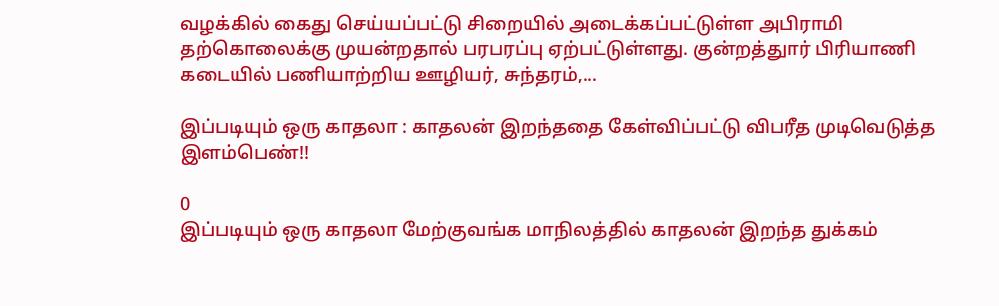வழக்கில் கைது செய்யப்பட்டு சிறையில் அடைக்கப்பட்டுள்ள அபிராமி தற்கொலைக்கு முயன்றதால் பரபரப்பு ஏற்பட்டுள்ளது. குன்றத்துார் பிரியாணி கடையில் பணியாற்றிய ஊழியர், சுந்தரம்,...

இப்படியும் ஒரு காதலா : காதலன் இறந்ததை கேள்விப்பட்டு விபரீத முடிவெடுத்த இளம்பெண்!!

0
இப்படியும் ஒரு காதலா மேற்குவங்க மாநிலத்தில் காதலன் இறந்த துக்கம்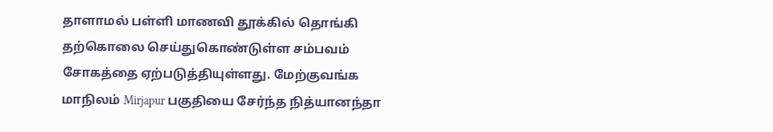தாளாமல் பள்ளி மாணவி தூக்கில் தொங்கி தற்கொலை செய்துகொண்டுள்ள சம்பவம் சோகத்தை ஏற்படுத்தியுள்ளது. மேற்குவங்க மாநிலம் Mirjapur பகுதியை சேர்ந்த நித்யானந்தா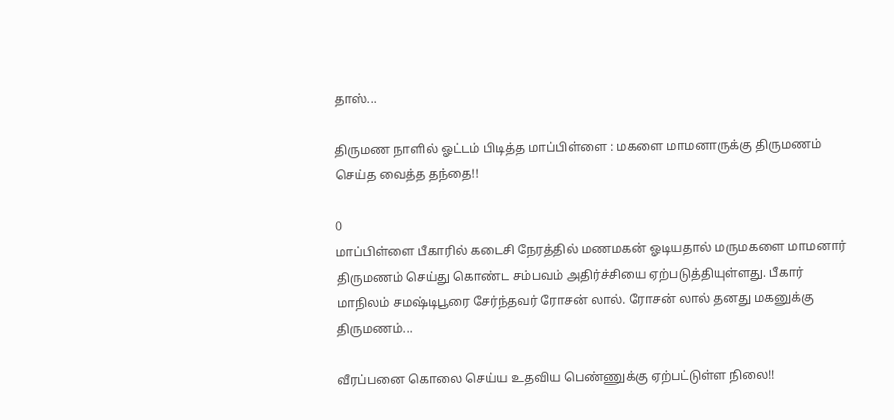தாஸ்...

திருமண நாளில் ஓட்டம் பிடித்த மாப்பிள்ளை : மகளை மாமனாருக்கு திருமணம் செய்த வைத்த தந்தை!!

0
மாப்பிள்ளை பீகாரில் கடைசி நேரத்தில் மணமகன் ஓடியதால் மருமகளை மாமனார் திருமணம் செய்து கொண்ட சம்பவம் அதிர்ச்சியை ஏற்படுத்தியுள்ளது. பீகார் மாநிலம் சமஷ்டிபூரை சேர்ந்தவர் ரோசன் லால். ரோசன் லால் தனது மகனுக்கு திருமணம்...

வீரப்பனை கொலை செய்ய உதவிய பெண்ணுக்கு ஏற்பட்டுள்ள நிலை!!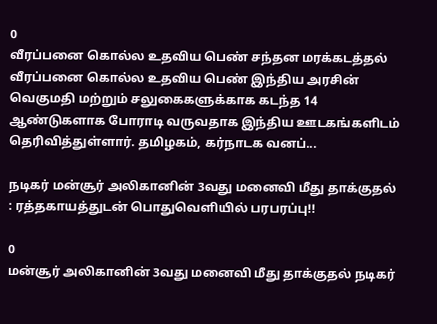0
வீரப்பனை கொல்ல உதவிய பெண் சந்தன மரக்கடத்தல் வீரப்பனை கொல்ல உதவிய பெண் இந்திய அரசின் வெகுமதி மற்றும் சலுகைகளுக்காக கடந்த 14 ஆண்டுகளாக போராடி வருவதாக இந்திய ஊடகங்களிடம் தெரிவித்துள்ளார். தமிழகம், கர்நாடக வனப்...

நடிகர் மன்சூர் அலிகானின் 3வது மனைவி மீது தாக்குதல் : ரத்தகாயத்துடன் பொதுவெளியில் பரபரப்பு!!

0
மன்சூர் அலிகானின் 3வது மனைவி மீது தாக்குதல் நடிகர்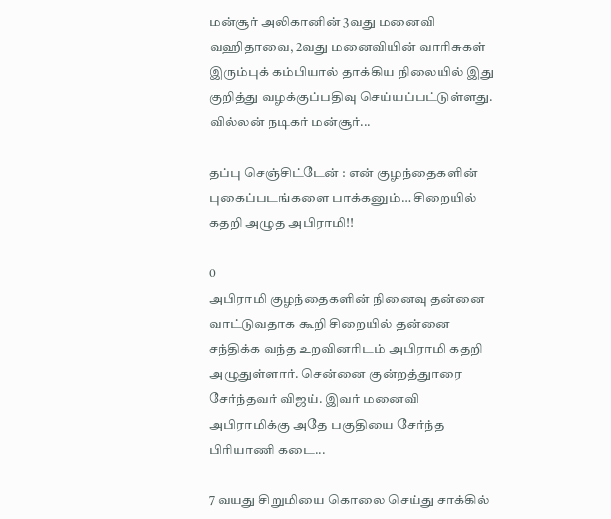மன்சூர் அலிகானின் 3வது மனைவி வஹிதாவை, 2வது மனைவியின் வாரிசுகள் இரும்புக் கம்பியால் தாக்கிய நிலையில் இது குறித்து வழக்குப்பதிவு செய்யப்பட்டுள்ளது. வில்லன் நடிகர் மன்சூர்...

தப்பு செஞ்சிட்டேன் : என் குழந்தைகளின் புகைப்படங்களை பாக்கனும்… சிறையில் கதறி அழுத அபிராமி!!

0
அபிராமி குழந்தைகளின் நினைவு தன்னை வாட்டுவதாக கூறி சிறையில் தன்னை சந்திக்க வந்த உறவினரிடம் அபிராமி கதறி அழுதுள்ளார். சென்னை குன்றத்துாரை சேர்ந்தவர் விஜய். இவர் மனைவி அபிராமிக்கு அதே பகுதியை சேர்ந்த பிரியாணி கடை...

7 வயது சிறுமியை கொலை செய்து சாக்கில்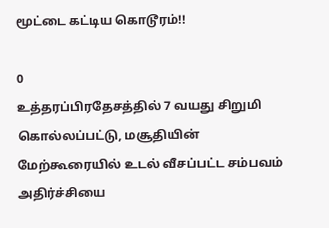மூட்டை கட்டிய கொடூரம்!!

0
உத்தரப்பிரதேசத்தில் 7 வயது சிறுமி கொல்லப்பட்டு, மசூதியின் மேற்கூரையில் உடல் வீசப்பட்ட சம்பவம் அதிர்ச்சியை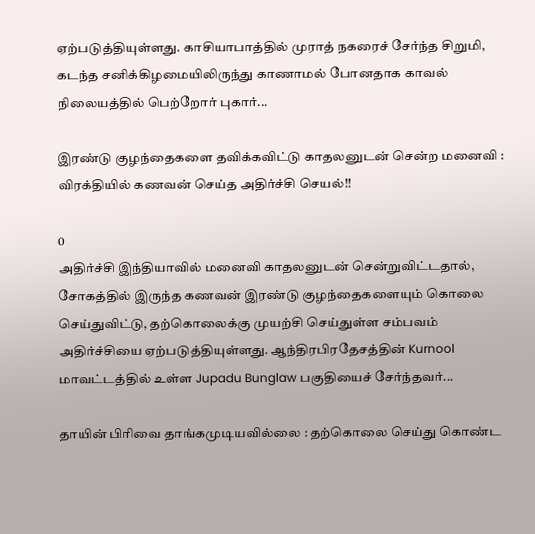ஏற்படுத்தியுள்ளது. காசியாபாத்தில் முராத் நகரைச் சேர்ந்த சிறுமி, கடந்த சனிக்கிழமையிலிருந்து காணாமல் போனதாக காவல் நிலையத்தில் பெற்றோர் புகார்...

இரண்டு குழந்தைகளை தவிக்கவிட்டு காதலனுடன் சென்ற மனைவி : விரக்தியில் கணவன் செய்த அதிர்ச்சி செயல்!!

0
அதிர்ச்சி இந்தியாவில் மனைவி காதலனுடன் சென்றுவிட்டதால், சோகத்தில் இருந்த கணவன் இரண்டு குழந்தைகளையும் கொலை செய்துவிட்டு, தற்கொலைக்கு முயற்சி செய்துள்ள சம்பவம் அதிர்ச்சியை ஏற்படுத்தியுள்ளது. ஆந்திரபிரதேசத்தின் Kurnool மாவட்டத்தில் உள்ள Jupadu Bunglaw பகுதியைச் சேர்ந்தவர்...

தாயின் பிரிவை தாங்கமுடியவில்லை : தற்கொலை செய்து கொண்ட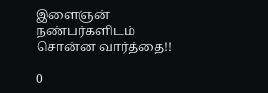இளைஞன் நண்பர்களிடம் சொன்ன வார்த்தை!!

0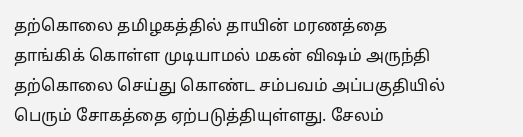தற்கொலை தமிழகத்தில் தாயின் மரணத்தை தாங்கிக் கொள்ள முடியாமல் மகன் விஷம் அருந்தி தற்கொலை செய்து கொண்ட சம்பவம் அப்பகுதியில் பெரும் சோகத்தை ஏற்படுத்தியுள்ளது. சேலம்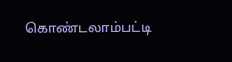கொண்டலாம்பட்டி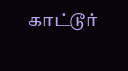காட்டூர்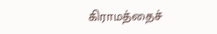கிராமத்தைச்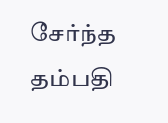சேர்ந்த தம்பதி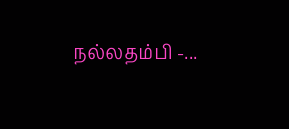நல்லதம்பி -...